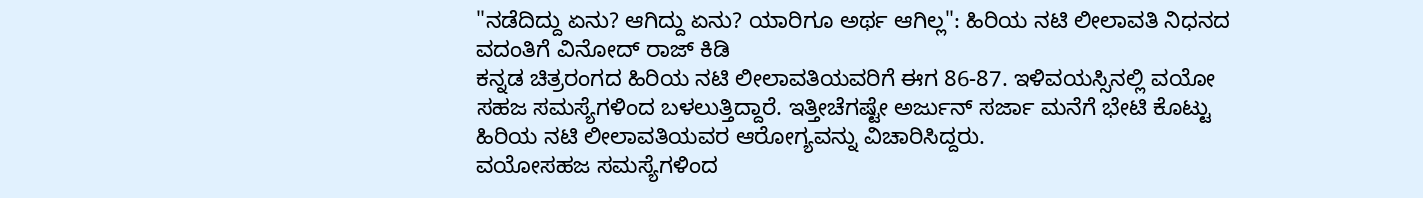"ನಡೆದಿದ್ದು ಏನು? ಆಗಿದ್ದು ಏನು? ಯಾರಿಗೂ ಅರ್ಥ ಆಗಿಲ್ಲ": ಹಿರಿಯ ನಟಿ ಲೀಲಾವತಿ ನಿಧನದ ವದಂತಿಗೆ ವಿನೋದ್ ರಾಜ್ ಕಿಡಿ
ಕನ್ನಡ ಚಿತ್ರರಂಗದ ಹಿರಿಯ ನಟಿ ಲೀಲಾವತಿಯವರಿಗೆ ಈಗ 86-87. ಇಳಿವಯಸ್ಸಿನಲ್ಲಿ ವಯೋ ಸಹಜ ಸಮಸ್ಯೆಗಳಿಂದ ಬಳಲುತ್ತಿದ್ದಾರೆ. ಇತ್ತೀಚೆಗಷ್ಟೇ ಅರ್ಜುನ್ ಸರ್ಜಾ ಮನೆಗೆ ಭೇಟಿ ಕೊಟ್ಟು ಹಿರಿಯ ನಟಿ ಲೀಲಾವತಿಯವರ ಆರೋಗ್ಯವನ್ನು ವಿಚಾರಿಸಿದ್ದರು.
ವಯೋಸಹಜ ಸಮಸ್ಯೆಗಳಿಂದ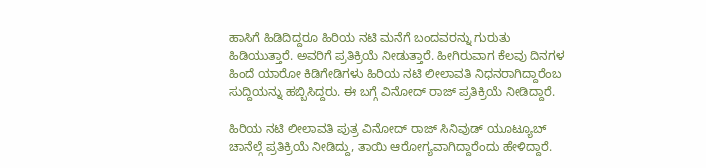ಹಾಸಿಗೆ ಹಿಡಿದಿದ್ದರೂ ಹಿರಿಯ ನಟಿ ಮನೆಗೆ ಬಂದವರನ್ನು ಗುರುತು ಹಿಡಿಯುತ್ತಾರೆ. ಅವರಿಗೆ ಪ್ರತಿಕ್ರಿಯೆ ನೀಡುತ್ತಾರೆ. ಹೀಗಿರುವಾಗ ಕೆಲವು ದಿನಗಳ ಹಿಂದೆ ಯಾರೋ ಕಿಡಿಗೇಡಿಗಳು ಹಿರಿಯ ನಟಿ ಲೀಲಾವತಿ ನಿಧನರಾಗಿದ್ದಾರೆಂಬ ಸುದ್ದಿಯನ್ನು ಹಬ್ಬಿಸಿದ್ದರು. ಈ ಬಗ್ಗೆ ವಿನೋದ್ ರಾಜ್ ಪ್ರತಿಕ್ರಿಯೆ ನೀಡಿದ್ದಾರೆ.

ಹಿರಿಯ ನಟಿ ಲೀಲಾವತಿ ಪುತ್ರ ವಿನೋದ್ ರಾಜ್ ಸಿನಿವುಡ್ ಯೂಟ್ಯೂಬ್ ಚಾನೆಲ್ಗೆ ಪ್ರತಿಕ್ರಿಯೆ ನೀಡಿದ್ದು, ತಾಯಿ ಆರೋಗ್ಯವಾಗಿದ್ದಾರೆಂದು ಹೇಳಿದ್ದಾರೆ.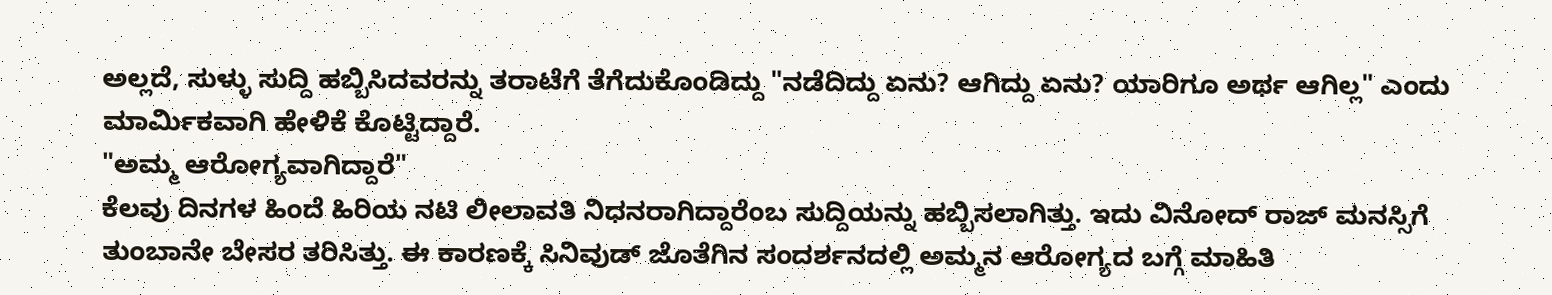ಅಲ್ಲದೆ, ಸುಳ್ಳು ಸುದ್ದಿ ಹಬ್ಬಿಸಿದವರನ್ನು ತರಾಟೆಗೆ ತೆಗೆದುಕೊಂಡಿದ್ದು "ನಡೆದಿದ್ದು ಏನು? ಆಗಿದ್ದು ಏನು? ಯಾರಿಗೂ ಅರ್ಥ ಆಗಿಲ್ಲ" ಎಂದು ಮಾರ್ಮಿಕವಾಗಿ ಹೇಳಿಕೆ ಕೊಟ್ಟಿದ್ದಾರೆ.
"ಅಮ್ಮ ಆರೋಗ್ಯವಾಗಿದ್ದಾರೆ"
ಕೆಲವು ದಿನಗಳ ಹಿಂದೆ ಹಿರಿಯ ನಟಿ ಲೀಲಾವತಿ ನಿಧನರಾಗಿದ್ದಾರೆಂಬ ಸುದ್ದಿಯನ್ನು ಹಬ್ಬಿಸಲಾಗಿತ್ತು. ಇದು ವಿನೋದ್ ರಾಜ್ ಮನಸ್ಸಿಗೆ ತುಂಬಾನೇ ಬೇಸರ ತರಿಸಿತ್ತು. ಈ ಕಾರಣಕ್ಕೆ ಸಿನಿವುಡ್ ಜೊತೆಗಿನ ಸಂದರ್ಶನದಲ್ಲಿ ಅಮ್ಮನ ಆರೋಗ್ಯದ ಬಗ್ಗೆ ಮಾಹಿತಿ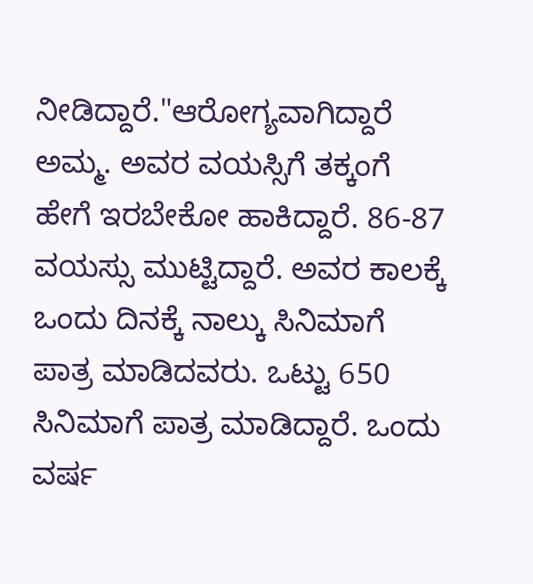ನೀಡಿದ್ದಾರೆ."ಆರೋಗ್ಯವಾಗಿದ್ದಾರೆ ಅಮ್ಮ. ಅವರ ವಯಸ್ಸಿಗೆ ತಕ್ಕಂಗೆ ಹೇಗೆ ಇರಬೇಕೋ ಹಾಕಿದ್ದಾರೆ. 86-87 ವಯಸ್ಸು ಮುಟ್ಟಿದ್ದಾರೆ. ಅವರ ಕಾಲಕ್ಕೆ ಒಂದು ದಿನಕ್ಕೆ ನಾಲ್ಕು ಸಿನಿಮಾಗೆ ಪಾತ್ರ ಮಾಡಿದವರು. ಒಟ್ಟು 650 ಸಿನಿಮಾಗೆ ಪಾತ್ರ ಮಾಡಿದ್ದಾರೆ. ಒಂದು ವರ್ಷ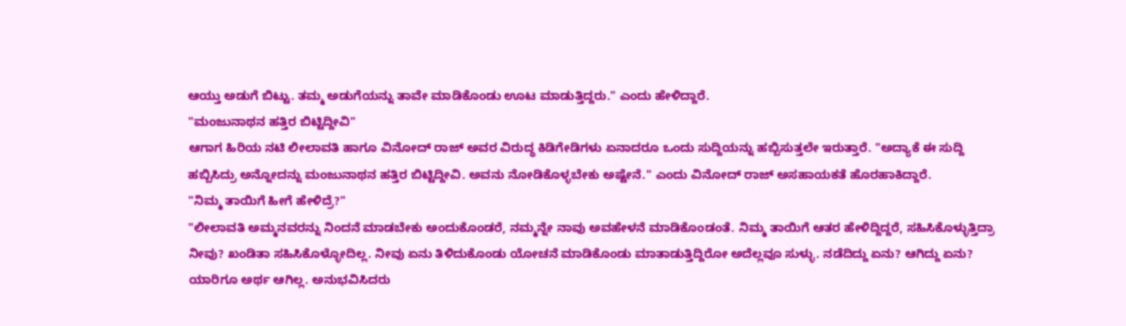ಆಯ್ತು ಅಡುಗೆ ಬಿಟ್ಟು. ತಮ್ಮ ಅಡುಗೆಯನ್ನು ತಾವೇ ಮಾಡಿಕೊಂಡು ಊಟ ಮಾಡುತ್ತಿದ್ದರು." ಎಂದು ಹೇಳಿದ್ದಾರೆ.
"ಮಂಜುನಾಥನ ಹತ್ತಿರ ಬಿಟ್ಟಿದ್ದೀವಿ"
ಆಗಾಗ ಹಿರಿಯ ನಟಿ ಲೀಲಾವತಿ ಹಾಗೂ ವಿನೋದ್ ರಾಜ್ ಅವರ ವಿರುದ್ಧ ಕಿಡಿಗೇಡಿಗಳು ಏನಾದರೂ ಒಂದು ಸುದ್ದಿಯನ್ನು ಹಬ್ಬಿಸುತ್ತಲೇ ಇರುತ್ತಾರೆ. "ಅದ್ಯಾಕೆ ಈ ಸುದ್ದಿ ಹಬ್ಬಿಸಿದ್ರು ಅನ್ನೋದನ್ನು ಮಂಜುನಾಥನ ಹತ್ತಿರ ಬಿಟ್ಟಿದ್ದೀವಿ. ಅವನು ನೋಡಿಕೊಳ್ಳಬೇಕು ಅಷ್ಟೇನೆ." ಎಂದು ವಿನೋದ್ ರಾಜ್ ಅಸಹಾಯಕತೆ ಹೊರಹಾಕಿದ್ದಾರೆ.
"ನಿಮ್ಮ ತಾಯಿಗೆ ಹೀಗೆ ಹೇಳಿದ್ರೆ?"
"ಲೀಲಾವತಿ ಅಮ್ಮನವರನ್ನು ನಿಂದನೆ ಮಾಡಬೇಕು ಅಂದುಕೊಂಡರೆ, ನಮ್ಮನ್ನೇ ನಾವು ಅವಹೇಳನೆ ಮಾಡಿಕೊಂಡಂತೆ. ನಿಮ್ಮ ತಾಯಿಗೆ ಆತರ ಹೇಳಿದ್ದಿದ್ದರೆ, ಸಹಿಸಿಕೊಳ್ಳುತ್ತಿದ್ರಾ ನೀವು? ಖಂಡಿತಾ ಸಹಿಸಿಕೊಳ್ಳೋದಿಲ್ಲ. ನೀವು ಏನು ತಿಳಿದುಕೊಂಡು ಯೋಚನೆ ಮಾಡಿಕೊಂಡು ಮಾತಾಡುತ್ತಿದ್ದಿರೋ ಅದೆಲ್ಲವೂ ಸುಳ್ಳು. ನಡೆದಿದ್ದು ಏನು? ಆಗಿದ್ದು ಏನು? ಯಾರಿಗೂ ಅರ್ಥ ಆಗಿಲ್ಲ. ಅನುಭವಿಸಿದರು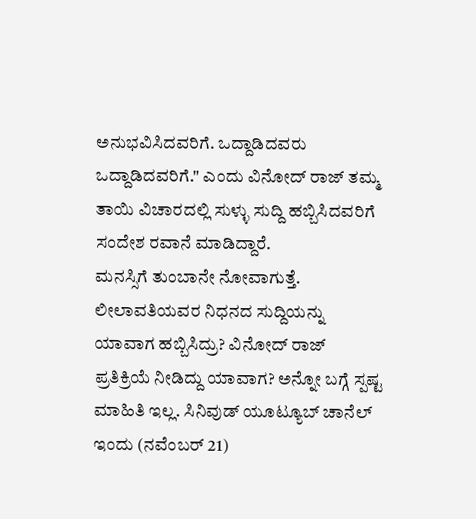ಅನುಭವಿಸಿದವರಿಗೆ. ಒದ್ದಾಡಿದವರು ಒದ್ದಾಡಿದವರಿಗೆ." ಎಂದು ವಿನೋದ್ ರಾಜ್ ತಮ್ಮ ತಾಯಿ ವಿಚಾರದಲ್ಲಿ ಸುಳ್ಳು ಸುದ್ದಿ ಹಬ್ಬಿಸಿದವರಿಗೆ ಸಂದೇಶ ರವಾನೆ ಮಾಡಿದ್ದಾರೆ.
ಮನಸ್ಸಿಗೆ ತುಂಬಾನೇ ನೋವಾಗುತ್ತೆ.
ಲೀಲಾವತಿಯವರ ನಿಧನದ ಸುದ್ದಿಯನ್ನು ಯಾವಾಗ ಹಬ್ಬಿಸಿದ್ರು? ವಿನೋದ್ ರಾಜ್ ಪ್ರತಿಕ್ರಿಯೆ ನೀಡಿದ್ದು ಯಾವಾಗ? ಅನ್ನೋ ಬಗ್ಗೆ ಸ್ಪಷ್ಟ ಮಾಹಿತಿ ಇಲ್ಲ. ಸಿನಿವುಡ್ ಯೂಟ್ಯೂಬ್ ಚಾನೆಲ್ ಇಂದು (ನವೆಂಬರ್ 21)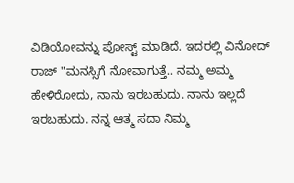ವಿಡಿಯೋವನ್ನು ಪೋಸ್ಟ್ ಮಾಡಿದೆ. ಇದರಲ್ಲಿ ವಿನೋದ್ ರಾಜ್ "ಮನಸ್ಸಿಗೆ ನೋವಾಗುತ್ತೆ.. ನಮ್ಮ ಅಮ್ಮ ಹೇಳಿರೋದು, ನಾನು ಇರಬಹುದು. ನಾನು ಇಲ್ಲದೆ ಇರಬಹುದು. ನನ್ನ ಆತ್ಮ ಸದಾ ನಿಮ್ಮ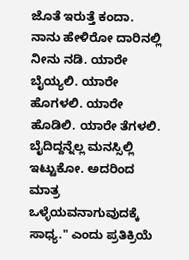ಜೊತೆ ಇರುತ್ತೆ ಕಂದಾ. ನಾನು ಹೇಳಿರೋ ದಾರಿನಲ್ಲಿ ನೀನು ನಡಿ. ಯಾರೇ ಬೈಯ್ಯಲಿ. ಯಾರೇ ಹೊಗಳಲಿ. ಯಾರೇ ಹೊಡಿಲಿ. ಯಾರೇ ತೆಗಳಲಿ. ಬೈದಿದ್ದನ್ನೆಲ್ಲ ಮನಸ್ಸಿಲ್ಲಿ ಇಟ್ಟುಕೋ. ಅದರಿಂದ ಮಾತ್ರ ಒಳ್ಳೆಯವನಾಗುವುದಕ್ಕೆ ಸಾಧ್ಯ." ಎಂದು ಪ್ರತಿಕ್ರಿಯೆ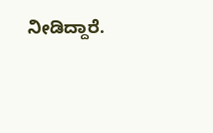ನೀಡಿದ್ದಾರೆ.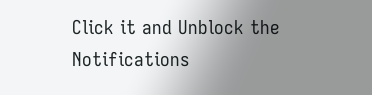Click it and Unblock the Notifications